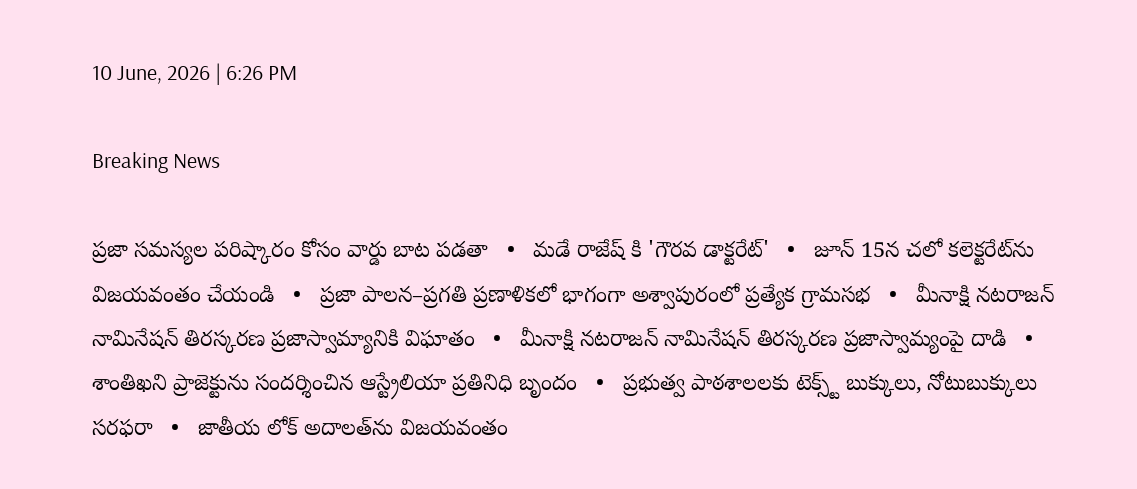10 June, 2026 | 6:26 PM

Breaking News

ప్రజా సమస్యల పరిష్కారం కోసం వార్డు బాట పడతా   •   మడే రాజేష్ కి 'గౌరవ డాక్టరేట్'   •   జూన్ 15న చలో కలెక్టరేట్‌ను విజయవంతం చేయండి   •   ప్రజా పాలన–ప్రగతి ప్రణాళికలో భాగంగా అశ్వాపురంలో ప్రత్యేక గ్రామసభ   •   మీనాక్షి నటరాజన్ నామినేషన్ తిరస్కరణ ప్రజాస్వామ్యానికి విఘాతం   •   మీనాక్షి నటరాజన్ నామినేషన్ తిరస్కరణ ప్రజాస్వామ్యంపై దాడి   •   శాంతిఖని ప్రాజెక్టును సందర్శించిన ఆస్ట్రేలియా ప్రతినిధి బృందం   •   ప్రభుత్వ పాఠశాలలకు టెక్స్ట్ బుక్కులు, నోటుబుక్కులు సరఫరా   •   జాతీయ లోక్ అదాలత్‌ను విజయవంతం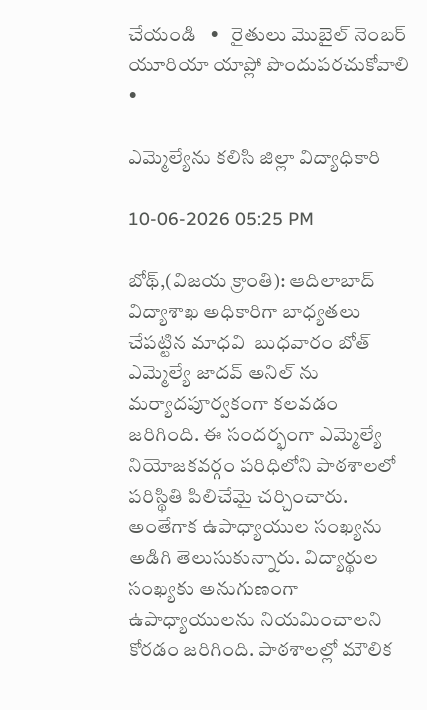చేయండి   •   రైతులు మొబైల్ నెంబర్ యూరియా యాప్లో పొందుపరచుకోవాలి   •

ఎమ్మెల్యేను కలిసి జిల్లా విద్యాధికారి

10-06-2026 05:25 PM

బోథ్,(విజయ క్రాంతి): ఆదిలాబాద్ విద్యాశాఖ అధికారిగా బాధ్యతలు చేపట్టిన మాధవి  బుధవారం బోత్ ఎమ్మెల్యే జాదవ్ అనిల్ ను మర్యాదపూర్వకంగా కలవడం జరిగింది. ఈ సందర్భంగా ఎమ్మెల్యే నియోజకవర్గం పరిధిలోని పాఠశాలలో పరిస్థితి పిలిచేమై చర్చించారు. అంతేగాక ఉపాధ్యాయుల సంఖ్యను అడిగి తెలుసుకున్నారు. విద్యార్థుల సంఖ్యకు అనుగుణంగా ఉపాధ్యాయులను నియమించాలని కోరడం జరిగింది. పాఠశాలల్లో మౌలిక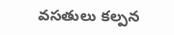వసతులు కల్పన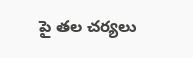పై తల చర్యలు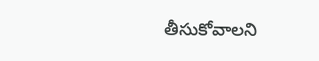తీసుకోవాలని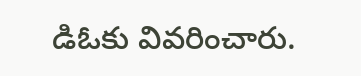డిఓకు వివరించారు.